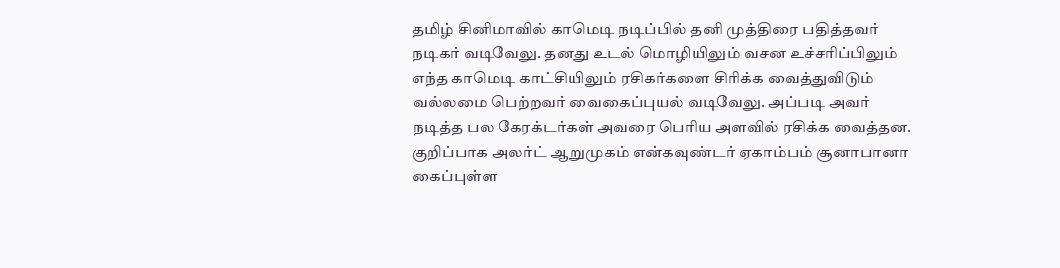தமிழ் சினிமாவில் காமெடி நடிப்பில் தனி முத்திரை பதித்தவர் நடிகர் வடிவேலு. தனது உடல் மொழியிலும் வசன உச்சரிப்பிலும் எந்த காமெடி காட்சியிலும் ரசிகர்களை சிரிக்க வைத்துவிடும் வல்லமை பெற்றவர் வைகைப்புயல் வடிவேலு. அப்படி அவர் நடித்த பல கேரக்டர்கள் அவரை பெரிய அளவில் ரசிக்க வைத்தன.
குறிப்பாக அலர்ட் ஆறுமுகம் என்கவுண்டர் ஏகாம்பம் சூனாபானா கைப்புள்ள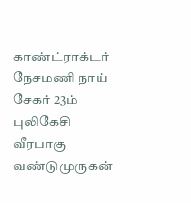காண்ட்ராக்டர் நேசமணி நாய் சேகர் 23ம் புலிகேசி வீரபாகு வண்டுமுருகன்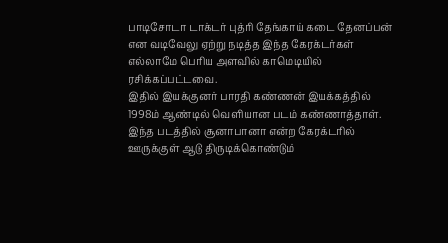பாடிசோடா டாக்டர் புத்ரி தேங்காய் கடை தேனப்பன் என வடிவேலு ஏற்று நடித்த இந்த கேரக்டர்கள் எல்லாமே பெரிய அளவில் காமெடியில் ரசிக்கப்பட்டவை.
இதில் இயக்குனர் பாரதி கண்ணன் இயக்கத்தில் 1998ம் ஆண்டில் வெளியான படம் கண்ணாத்தாள். இந்த படத்தில் சூனாபானா என்ற கேரக்டரில் ஊருக்குள் ஆடு திருடிக்கொண்டும்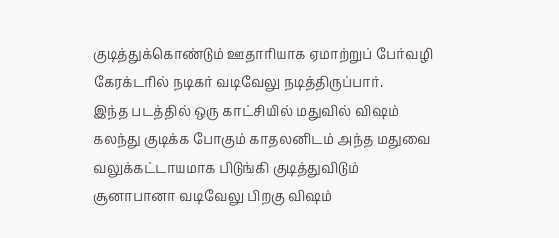குடித்துக்கொண்டும் ஊதாரியாக ஏமாற்றுப் பேர்வழி கேரக்டரில் நடிகர் வடிவேலு நடித்திருப்பார்.
இந்த படத்தில் ஒரு காட்சியில் மதுவில் விஷம் கலந்து குடிக்க போகும் காதலனிடம் அந்த மதுவை வலுக்கட்டாயமாக பிடுங்கி குடித்துவிடும் சூனாபானா வடிவேலு பிறகு விஷம்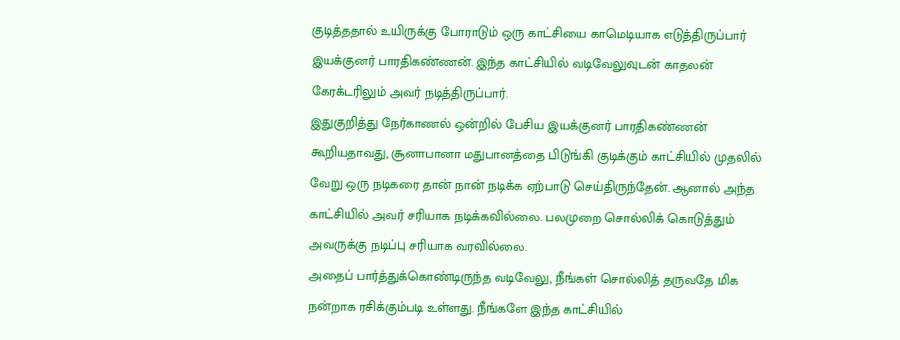குடித்ததால் உயிருக்கு போராடும் ஒரு காட்சியை காமெடியாக எடுத்திருப்பார் இயக்குனர் பாரதிகண்ணன். இந்த காட்சியில் வடிவேலுவுடன் காதலன் கேரக்டரிலும் அவர் நடித்திருப்பார்.
இதுகுறித்து நேர்காணல் ஒன்றில் பேசிய இயக்குனர் பாரதிகண்ணன் கூறியதாவது, சூனாபானா மதுபானத்தை பிடுங்கி குடிக்கும் காட்சியில் முதலில் வேறு ஒரு நடிகரை தான் நான் நடிக்க ஏற்பாடு செய்திருந்தேன். ஆனால் அந்த காட்சியில் அவர் சரியாக நடிக்கவில்லை. பலமுறை சொல்லிக் கொடுத்தும் அவருக்கு நடிப்பு சரியாக வரவில்லை.
அதைப் பார்த்துக்கொண்டிருந்த வடிவேலு, நீங்கள் சொல்லித் தருவதே மிக நன்றாக ரசிக்கும்படி உள்ளது. நீங்களே இந்த காட்சியில்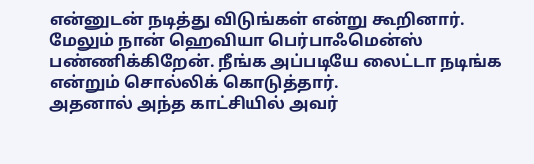என்னுடன் நடித்து விடுங்கள் என்று கூறினார். மேலும் நான் ஹெவியா பெர்பாஃமென்ஸ் பண்ணிக்கிறேன். நீங்க அப்படியே லைட்டா நடிங்க என்றும் சொல்லிக் கொடுத்தார்.
அதனால் அந்த காட்சியில் அவர்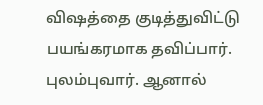விஷத்தை குடித்துவிட்டு பயங்கரமாக தவிப்பார். புலம்புவார். ஆனால்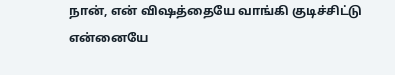நான், என் விஷத்தையே வாங்கி குடிச்சிட்டு என்னையே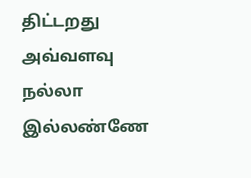திட்டறது அவ்வளவு நல்லா இல்லண்ணே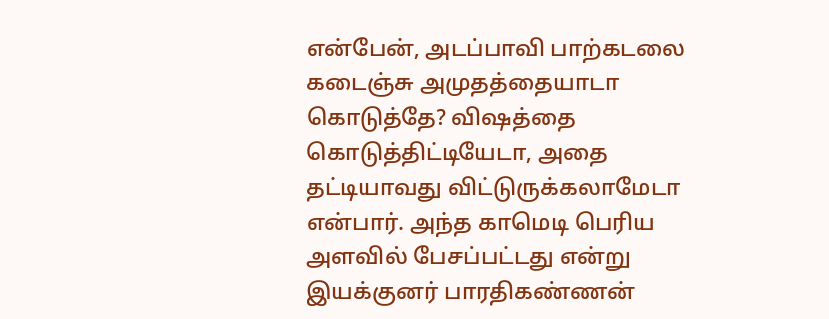என்பேன், அடப்பாவி பாற்கடலை கடைஞ்சு அமுதத்தையாடா கொடுத்தே? விஷத்தை கொடுத்திட்டியேடா, அதை தட்டியாவது விட்டுருக்கலாமேடா என்பார். அந்த காமெடி பெரிய அளவில் பேசப்பட்டது என்று இயக்குனர் பாரதிகண்ணன்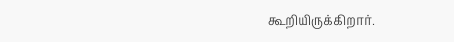கூறியிருக்கிறார்.